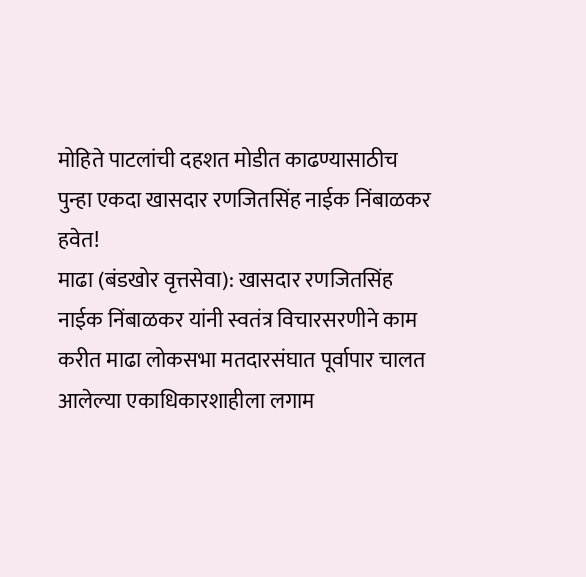मोहिते पाटलांची दहशत मोडीत काढण्यासाठीच पुन्हा एकदा खासदार रणजितसिंह नाईक निंबाळकर हवेत!
माढा (बंडखोर वृत्तसेवा): खासदार रणजितसिंह नाईक निंबाळकर यांनी स्वतंत्र विचारसरणीने काम करीत माढा लोकसभा मतदारसंघात पूर्वापार चालत आलेल्या एकाधिकारशाहीला लगाम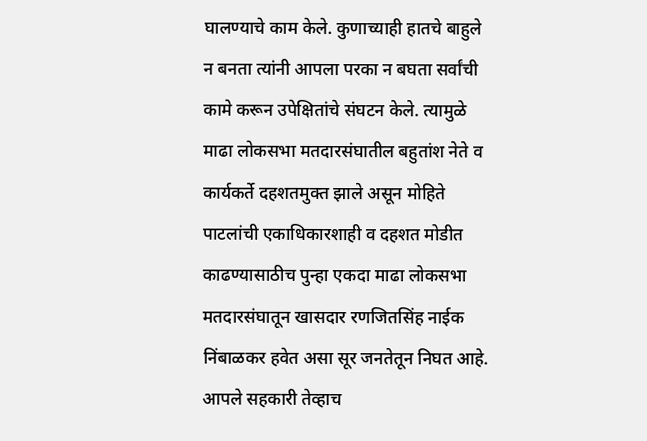घालण्याचे काम केले. कुणाच्याही हातचे बाहुले न बनता त्यांनी आपला परका न बघता सर्वांची कामे करून उपेक्षितांचे संघटन केले. त्यामुळे माढा लोकसभा मतदारसंघातील बहुतांश नेते व कार्यकर्ते दहशतमुक्त झाले असून मोहिते पाटलांची एकाधिकारशाही व दहशत मोडीत काढण्यासाठीच पुन्हा एकदा माढा लोकसभा मतदारसंघातून खासदार रणजितसिंह नाईक निंबाळकर हवेत असा सूर जनतेतून निघत आहे.
आपले सहकारी तेव्हाच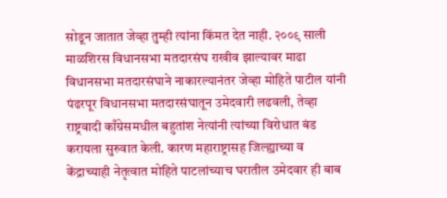सोडून जातात जेव्हा तुम्ही त्यांना किंमत देत नाही. २००९ साली माळशिरस विधानसभा मतदारसंघ राखीव झाल्यावर माढा विधानसभा मतदारसंघाने नाकारल्यानंतर जेव्हा मोहिते पाटील यांनी पंढरपूर विधानसभा मतदारसंघातून उमेदवारी लढवली, तेव्हा राष्ट्रवादी काँग्रेसमधील बहुतांश नेत्यांनी त्यांच्या विरोधात बंड करायला सुरुवात केली. कारण महाराष्ट्रासह जिल्ह्याच्या व केंद्राच्याही नेतृत्वात मोहिते पाटलांच्याच घरातील उमेदवार ही बाब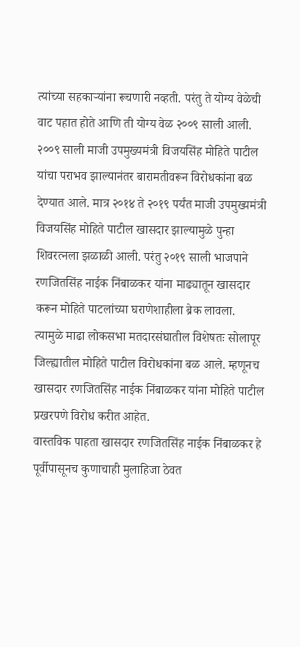त्यांच्या सहकाऱ्यांना रूचणारी नव्हती. परंतु ते योग्य वेळेची वाट पहात होते आणि ती योग्य वेळ २००९ साली आली. २००९ साली माजी उपमुख्यमंत्री विजयसिंह मोहिते पाटील यांचा पराभव झाल्यानंतर बारामतीवरून विरोधकांना बळ देण्यात आले. मात्र २०१४ ते २०१९ पर्यंत माजी उपमुख्यमंत्री विजयसिंह मोहिते पाटील खासदार झाल्यामुळे पुन्हा शिवरत्नला झळाळी आली. परंतु २०१९ साली भाजपाने रणजितसिंह नाईक निंबाळकर यांना माढ्यातून खासदार करून मोहिते पाटलांच्या घराणेशाहीला ब्रेक लावला. त्यामुळे माढा लोकसभा मतदारसंघातील विशेषतः सोलापूर जिल्ह्यातील मोहिते पाटील विरोधकांना बळ आले. म्हणूनच खासदार रणजितसिंह नाईक निंबाळकर यांना मोहिते पाटील प्रखरपणे विरोध करीत आहेत.
वास्तविक पाहता खासदार रणजितसिंह नाईक निंबाळकर हे पूर्वीपासूनच कुणाचाही मुलाहिजा ठेवत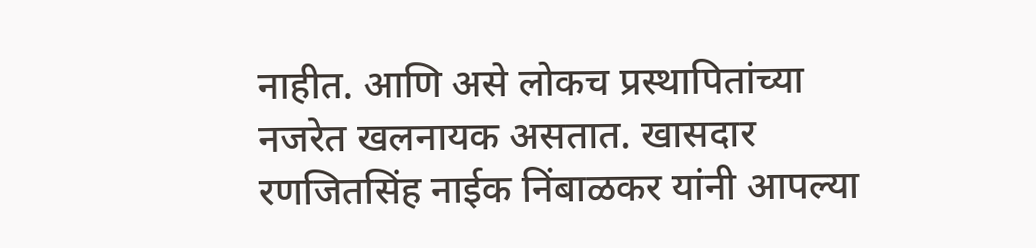नाहीत. आणि असे लोकच प्रस्थापितांच्या नजरेत खलनायक असतात. खासदार रणजितसिंह नाईक निंबाळकर यांनी आपल्या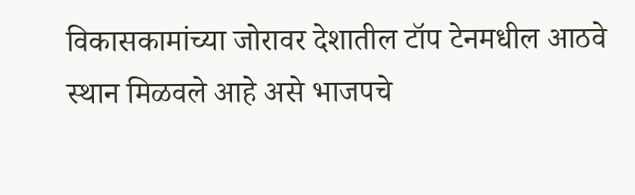विकासकामांच्या जोरावर देशातील टॉप टेनमधील आठवे स्थान मिळवले आहे असे भाजपचे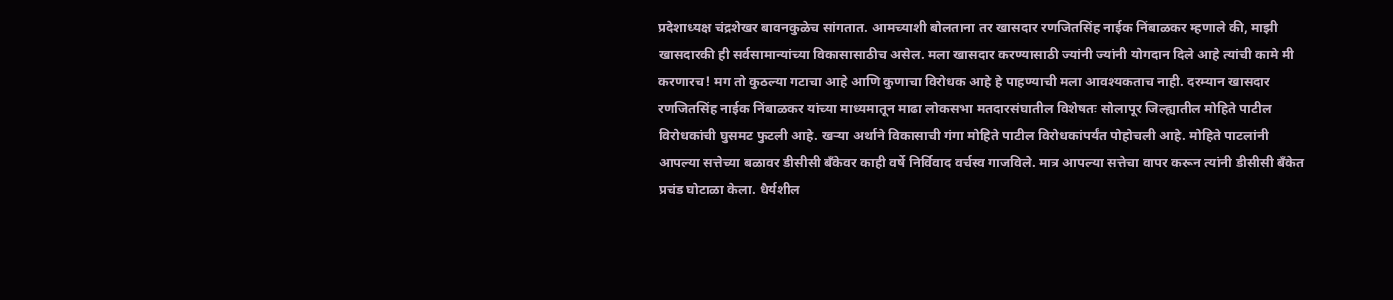प्रदेशाध्यक्ष चंद्रशेखर बावनकुळेच सांगतात. आमच्याशी बोलताना तर खासदार रणजितसिंह नाईक निंबाळकर म्हणाले की, माझी खासदारकी ही सर्वसामान्यांच्या विकासासाठीच असेल. मला खासदार करण्यासाठी ज्यांनी ज्यांनी योगदान दिले आहे त्यांची कामे मी करणारच! मग तो कुठल्या गटाचा आहे आणि कुणाचा विरोधक आहे हे पाहण्याची मला आवश्यकताच नाही. दरम्यान खासदार रणजितसिंह नाईक निंबाळकर यांच्या माध्यमातून माढा लोकसभा मतदारसंघातील विशेषतः सोलापूर जिल्ह्यातील मोहिते पाटील विरोधकांची घुसमट फुटली आहे. खऱ्या अर्थाने विकासाची गंगा मोहिते पाटील विरोधकांपर्यंत पोहोचली आहे. मोहिते पाटलांनी आपल्या सत्तेच्या बळावर डीसीसी बॅंकेवर काही वर्षे निर्विवाद वर्चस्व गाजविले. मात्र आपल्या सत्तेचा वापर करून त्यांनी डीसीसी बॅंकेत प्रचंड घोटाळा केला. धैर्यशील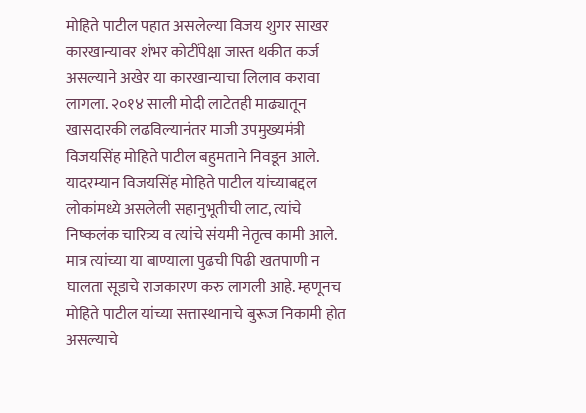मोहिते पाटील पहात असलेल्या विजय शुगर साखर कारखान्यावर शंभर कोटींपेक्षा जास्त थकीत कर्ज असल्याने अखेर या कारखान्याचा लिलाव करावा लागला. २०१४ साली मोदी लाटेतही माढ्यातून खासदारकी लढविल्यानंतर माजी उपमुख्यमंत्री विजयसिंह मोहिते पाटील बहुमताने निवडून आले. यादरम्यान विजयसिंह मोहिते पाटील यांच्याबद्दल लोकांमध्ये असलेली सहानुभूतीची लाट, त्यांचे निष्कलंक चारित्र्य व त्यांचे संयमी नेतृत्व कामी आले. मात्र त्यांच्या या बाण्याला पुढची पिढी खतपाणी न घालता सूडाचे राजकारण करु लागली आहे. म्हणूनच मोहिते पाटील यांच्या सत्तास्थानाचे बुरूज निकामी होत असल्याचे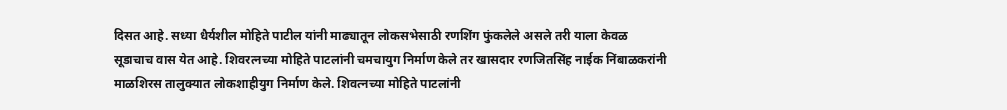दिसत आहे. सध्या धैर्यशील मोहिते पाटील यांनी माढ्यातून लोकसभेसाठी रणशिंग फुंकलेले असले तरी याला केवळ सूडाचाच वास येत आहे. शिवरत्नच्या मोहिते पाटलांनी चमचायुग निर्माण केले तर खासदार रणजितसिंह नाईक निंबाळकरांनी माळशिरस तालुक्यात लोकशाहीयुग निर्माण केले. शिवत्नच्या मोहिते पाटलांनी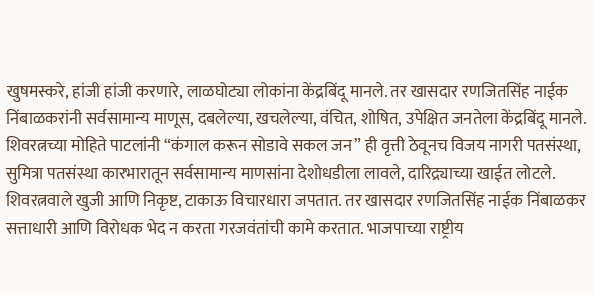खुषमस्करे, हांजी हांजी करणारे, लाळघोट्या लोकांना केंद्रबिंदू मानले. तर खासदार रणजितसिंह नाईक निंबाळकरांनी सर्वसामान्य माणूस, दबलेल्या, खचलेल्या, वंचित, शोषित, उपेक्षित जनतेला केंद्रबिंदू मानले. शिवरत्नच्या मोहिते पाटलांनी “कंगाल करून सोडावे सकल जन” ही वृत्ती ठेवूनच विजय नागरी पतसंस्था, सुमित्रा पतसंस्था कारभारातून सर्वसामान्य माणसांना देशोधडीला लावले, दारिद्र्याच्या खाईत लोटले. शिवरत्नवाले खुजी आणि निकृष्ट, टाकाऊ विचारधारा जपतात. तर खासदार रणजितसिंह नाईक निंबाळकर सत्ताधारी आणि विरोधक भेद न करता गरजवंतांची कामे करतात. भाजपाच्या राष्ट्रीय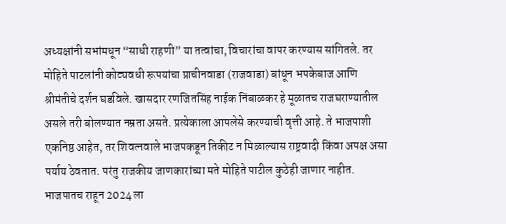अध्यक्षांनी सभांमधून “साधी राहणी” या तत्वांचा, विचारांचा वापर करण्यास सांगितले. तर मोहिते पाटलांनी कोट्यवधी रूपयांचा प्राचीनवाडा (राजवाडा) बांधून भपकेबाज आणि श्रीमंतीचे दर्शन घडविले. खासदार रणजितसिंह नाईक निंबाळकर हे मूळातच राजघराण्यातील असले तरी बोलण्यात नम्रता असते. प्रत्येकाला आपलेसे करण्याची वृत्ती आहे. ते भाजपाशी एकनिष्ठ आहेत, तर शिवत्नवाले भाजपकडून तिकीट न मिळाल्यास राष्ट्रवादी किंवा अपक्ष असा पर्याय ठेवतात. परंतु राजकीय जाणकारांच्या मते मोहिते पाटील कुठेही जाणार नाहीत. भाजपातच राहून 2024 ला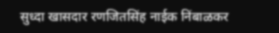सुध्दा खासदार रणजितसिंह नाईक निंबाळकर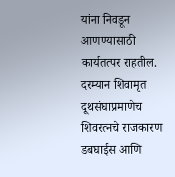यांना निवडून आणण्यासाठी कार्यतत्पर राहतील. दरम्यान शिवामृत दूथसंघाप्रमाणेच शिवरत्नचे राजकारण डबघाईस आणि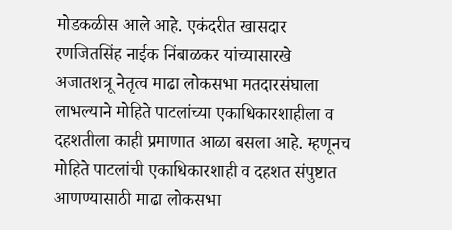मोडकळीस आले आहे. एकंदरीत खासदार रणजितसिंह नाईक निंबाळकर यांच्यासारखे अजातशत्रू नेतृत्व माढा लोकसभा मतदारसंघाला लाभल्याने मोहिते पाटलांच्या एकाधिकारशाहीला व दहशतीला काही प्रमाणात आळा बसला आहे. म्हणूनच मोहिते पाटलांची एकाधिकारशाही व दहशत संपुष्टात आणण्यासाठी माढा लोकसभा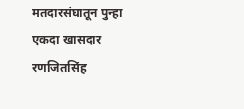मतदारसंघातून पुन्हा एकदा खासदार रणजितसिंह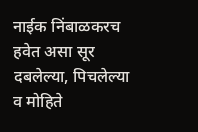नाईक निंबाळकरच हवेत असा सूर दबलेल्या, पिचलेल्या व मोहिते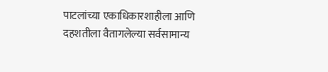पाटलांच्या एकाधिकारशाहीला आणि दहशतीला वैतागलेल्या सर्वसामान्य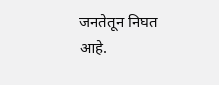जनतेतून निघत आहे.